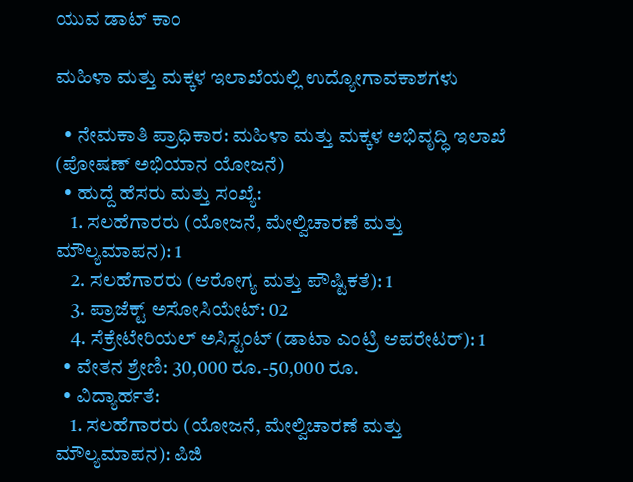ಯುವ ಡಾಟ್ ಕಾಂ

ಮಹಿಳಾ ಮತ್ತು ಮಕ್ಕಳ ಇಲಾಖೆಯಲ್ಲಿ ಉದ್ಯೋಗಾವಕಾಶಗಳು

  • ನೇಮಕಾತಿ ಪ್ರಾಧಿಕಾರ: ಮಹಿಳಾ ಮತ್ತು ಮಕ್ಕಳ ಅಭಿವೃದ್ಧಿ ಇಲಾಖೆ (ಪೋಷಣ್ ಅಭಿಯಾನ ಯೋಜನೆ)
  • ಹುದ್ದೆ ಹೆಸರು ಮತ್ತು ಸಂಖ್ಯೆ:
    1. ಸಲಹೆಗಾರರು (ಯೋಜನೆ, ಮೇಲ್ವಿಚಾರಣೆ ಮತ್ತು ಮೌಲ್ಯಮಾಪನ): 1
    2. ಸಲಹೆಗಾರರು (ಆರೋಗ್ಯ ಮತ್ತು ಪೌಷ್ಟಿಕತೆ): 1
    3. ಪ್ರಾಜೆಕ್ಟ್ ಅಸೋಸಿಯೇಟ್: 02
    4. ಸೆಕ್ರೇಟೇರಿಯಲ್ ಅಸಿಸ್ಟಂಟ್ (ಡಾಟಾ ಎಂಟ್ರಿ ಆಪರೇಟರ್): 1
  • ವೇತನ ಶ್ರೇಣಿ: 30,000 ರೂ.-50,000 ರೂ.
  • ವಿದ್ಯಾರ್ಹತೆ:
    1. ಸಲಹೆಗಾರರು (ಯೋಜನೆ, ಮೇಲ್ವಿಚಾರಣೆ ಮತ್ತು ಮೌಲ್ಯಮಾಪನ): ಪಿಜಿ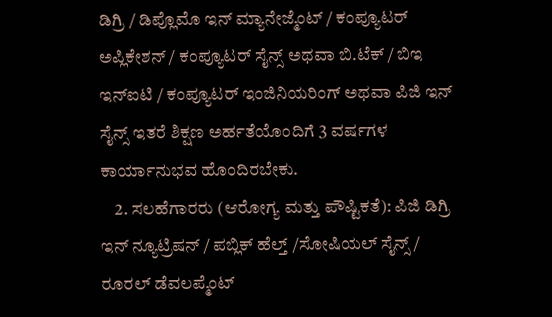ಡಿಗ್ರಿ / ಡಿಪ್ಲೊಮೊ ಇನ್ ಮ್ಯಾನೇಜ್ಮೆಂಟ್ / ಕಂಪ್ಯೂಟರ್ ಅಪ್ಲಿಕೇಶನ್ / ಕಂಪ್ಯೂಟರ್ ಸೈನ್ಸ್ ಅಥವಾ ಬಿ.ಟೆಕ್ / ಬಿಇ ಇನ್ಐಟಿ / ಕಂಪ್ಯೂಟರ್ ಇಂಜಿನಿಯರಿಂಗ್ ಅಥವಾ ಪಿಜಿ ಇನ್ ಸೈನ್ಸ್ ಇತರೆ ಶಿಕ್ಷಣ ಅರ್ಹತೆಯೊಂದಿಗೆ 3 ವರ್ಷಗಳ ಕಾರ್ಯಾನುಭವ ಹೊಂದಿರಬೇಕು.
    2. ಸಲಹೆಗಾರರು (ಆರೋಗ್ಯ ಮತ್ತು ಪೌಷ್ಟಿಕತೆ): ಪಿಜಿ ಡಿಗ್ರಿ ಇನ್ ನ್ಯೂಟ್ರಿಷನ್ / ಪಬ್ಲಿಕ್ ಹೆಲ್ತ್ /ಸೋಷಿಯಲ್ ಸೈನ್ಸ್ / ರೂರಲ್ ಡೆವಲಪ್ಮೆಂಟ್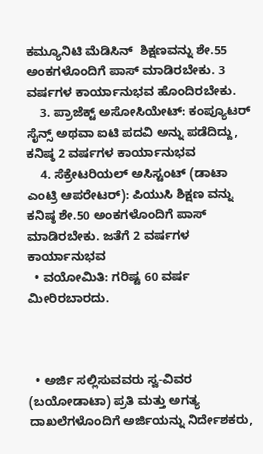ಕಮ್ಯೂನಿಟಿ ಮೆಡಿಸಿನ್  ಶಿಕ್ಷಣವನ್ನು ಶೇ.55 ಅಂಕಗಳೊಂದಿಗೆ ಪಾಸ್ ಮಾಡಿರಬೇಕು. 3 ವರ್ಷಗಳ ಕಾರ್ಯಾನುಭವ ಹೊಂದಿರಬೇಕು.
    3. ಪ್ರಾಜೆಕ್ಟ್ ಅಸೋಸಿಯೇಟ್: ಕಂಪ್ಯೂಟರ್ ಸೈನ್ಸ್ ಅಥವಾ ಐಟಿ ಪದವಿ ಅನ್ನು ಪಡೆದಿದ್ದು, ಕನಿಷ್ಠ 2 ವರ್ಷಗಳ ಕಾರ್ಯಾನುಭವ
    4. ಸೆಕ್ರೇಟರಿಯಲ್ ಅಸಿಸ್ಟಂಟ್ (ಡಾಟಾ ಎಂಟ್ರಿ ಆಪರೇಟರ್): ಪಿಯುಸಿ ಶಿಕ್ಷಣ ವನ್ನು ಕನಿಷ್ಠ ಶೇ.50 ಅಂಕಗಳೊಂದಿಗೆ ಪಾಸ್ ಮಾಡಿರಬೇಕು. ಜತೆಗೆ 2 ವರ್ಷಗಳ ಕಾರ್ಯಾನುಭವ
  • ವಯೋಮಿತಿ: ಗರಿಷ್ಟ 60 ವರ್ಷ ಮೀರಿರಬಾರದು.



  • ಅರ್ಜಿ ಸಲ್ಲಿಸುವವರು ಸ್ವ-ವಿವರ (ಬಯೋಡಾಟಾ) ಪ್ರತಿ ಮತ್ತು ಅಗತ್ಯ ದಾಖಲೆಗಳೊಂದಿಗೆ ಅರ್ಜಿಯನ್ನು ನಿರ್ದೇಶಕರು,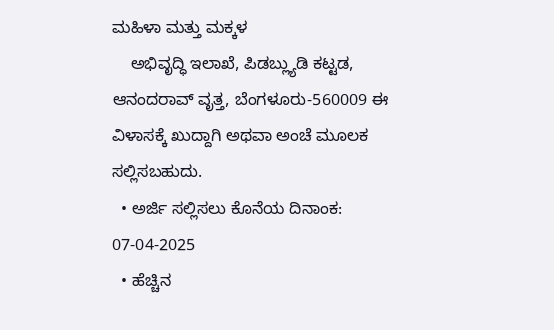ಮಹಿಳಾ ಮತ್ತು ಮಕ್ಕಳ
    ಅಭಿವೃದ್ಧಿ ಇಲಾಖೆ, ಪಿಡಬ್ಲ್ಯುಡಿ ಕಟ್ಟಡ, ಆನಂದರಾವ್ ವೃತ್ತ, ಬೆಂಗಳೂರು-560009 ಈ ವಿಳಾಸಕ್ಕೆ ಖುದ್ದಾಗಿ ಅಥವಾ ಅಂಚೆ ಮೂಲಕ ಸಲ್ಲಿಸಬಹುದು.
  • ಅರ್ಜಿ ಸಲ್ಲಿಸಲು ಕೊನೆಯ ದಿನಾಂಕ: 07-04-2025
  • ಹೆಚ್ಚಿನ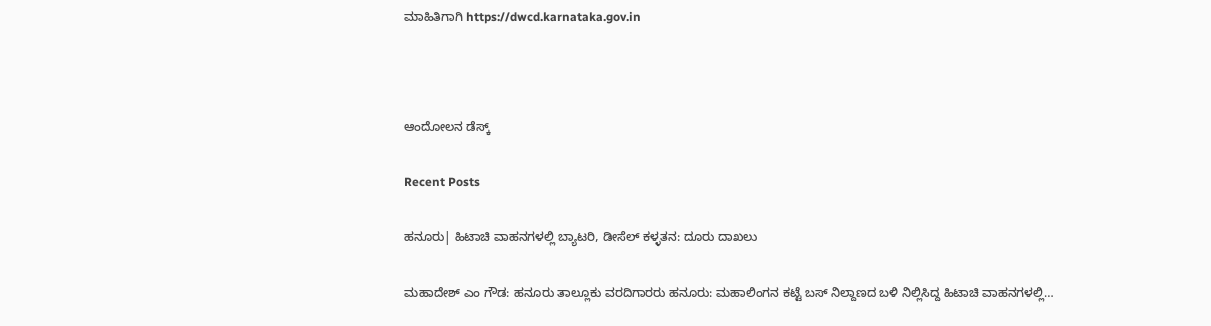ಮಾಹಿತಿಗಾಗಿ https://dwcd.karnataka.gov.in



ಆಂದೋಲನ ಡೆಸ್ಕ್

Recent Posts

ಹನೂರು| ಹಿಟಾಚಿ ವಾಹನಗಳಲ್ಲಿ ಬ್ಯಾಟರಿ, ಡೀಸೆಲ್‌ ಕಳ್ಳತನ: ದೂರು ದಾಖಲು

ಮಹಾದೇಶ್‌ ಎಂ ಗೌಡ: ಹನೂರು ತಾಲ್ಲೂಕು ವರದಿಗಾರರು ಹನೂರು: ಮಹಾಲಿಂಗನ ಕಟ್ಟೆ ಬಸ್ ನಿಲ್ದಾಣದ ಬಳಿ ನಿಲ್ಲಿಸಿದ್ದ ಹಿಟಾಚಿ ವಾಹನಗಳಲ್ಲಿ…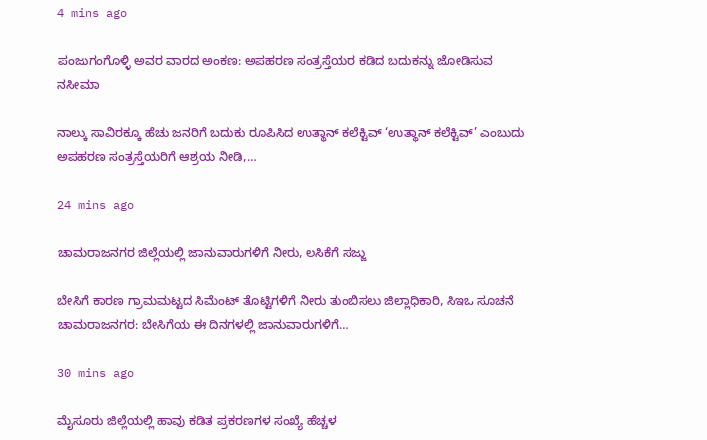4 mins ago

ಪಂಜುಗಂಗೊಳ್ಳಿ ಅವರ ವಾರದ ಅಂಕಣ: ಅಪಹರಣ ಸಂತ್ರಸ್ತೆಯರ ಕಡಿದ ಬದುಕನ್ನು ಜೋಡಿಸುವ ನಸೀಮಾ

ನಾಲ್ಕು ಸಾವಿರಕ್ಕೂ ಹೆಚು ಜನರಿಗೆ ಬದುಕು ರೂಪಿಸಿದ ಉತ್ಥಾನ್ ಕಲೆಕ್ಟಿವ್ ‘ಉತ್ಥಾನ್ ಕಲೆಕ್ಟಿವ್’ ಎಂಬುದು ಅಪಹರಣ ಸಂತ್ರಸ್ತೆಯರಿಗೆ ಆಶ್ರಯ ನೀಡಿ,…

24 mins ago

ಚಾಮರಾಜನಗರ ಜಿಲ್ಲೆಯಲ್ಲಿ ಜಾನುವಾರುಗಳಿಗೆ ನೀರು, ಲಸಿಕೆಗೆ ಸಜ್ಜು

ಬೇಸಿಗೆ ಕಾರಣ ಗ್ರಾಮಮಟ್ಟದ ಸಿಮೆಂಟ್ ತೊಟ್ಟಿಗಳಿಗೆ ನೀರು ತುಂಬಿಸಲು ಜಿಲ್ಲಾಧಿಕಾರಿ, ಸಿಇಒ ಸೂಚನೆ  ಚಾಮರಾಜನಗರ: ಬೇಸಿಗೆಯ ಈ ದಿನಗಳಲ್ಲಿ ಜಾನುವಾರುಗಳಿಗೆ…

30 mins ago

ಮೈಸೂರು ಜಿಲ್ಲೆಯಲ್ಲಿ ಹಾವು ಕಡಿತ ಪ್ರಕರಣಗಳ ಸಂಖ್ಯೆ ಹೆಚ್ಚಳ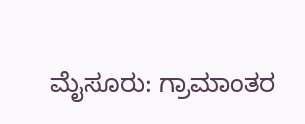ಮೈಸೂರು: ಗ್ರಾಮಾಂತರ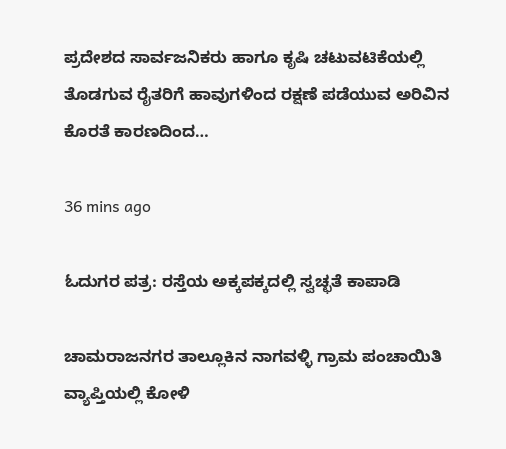ಪ್ರದೇಶದ ಸಾರ್ವಜನಿಕರು ಹಾಗೂ ಕೃಷಿ ಚಟುವಟಿಕೆಯಲ್ಲಿ ತೊಡಗುವ ರೈತರಿಗೆ ಹಾವುಗಳಿಂದ ರಕ್ಷಣೆ ಪಡೆಯುವ ಅರಿವಿನ ಕೊರತೆ ಕಾರಣದಿಂದ…

36 mins ago

ಓದುಗರ ಪತ್ರ: ರಸ್ತೆಯ ಅಕ್ಕಪಕ್ಕದಲ್ಲಿ ಸ್ವಚ್ಛತೆ ಕಾಪಾಡಿ

ಚಾಮರಾಜನಗರ ತಾಲ್ಲೂಕಿನ ನಾಗವಳ್ಳಿ ಗ್ರಾಮ ಪಂಚಾಯಿತಿ ವ್ಯಾಪ್ತಿಯಲ್ಲಿ ಕೋಳಿ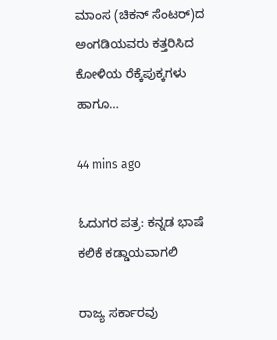ಮಾಂಸ (ಚಿಕನ್ ಸೆಂಟರ್)ದ ಅಂಗಡಿಯವರು ಕತ್ತರಿಸಿದ ಕೋಳಿಯ ರೆಕ್ಕೆಪುಕ್ಕಗಳು ಹಾಗೂ…

44 mins ago

ಓದುಗರ ಪತ್ರ: ಕನ್ನಡ ಭಾಷೆ ಕಲಿಕೆ ಕಡ್ಡಾಯವಾಗಲಿ

ರಾಜ್ಯ ಸರ್ಕಾರವು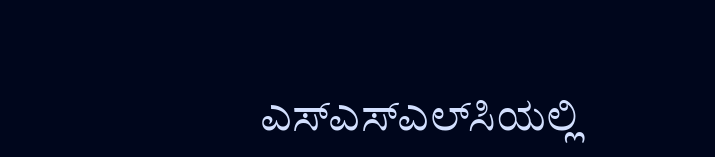ಎಸ್‌ಎಸ್‌ಎಲ್‌ಸಿಯಲ್ಲಿ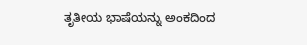ತೃತೀಯ ಭಾಷೆಯನ್ನು ಅಂಕದಿಂದ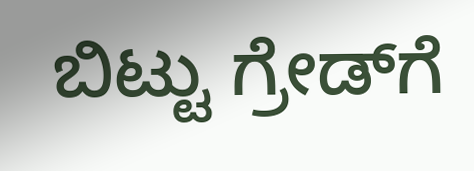ಬಿಟ್ಟು ಗ್ರೇಡ್‌ಗೆ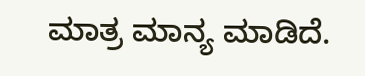ಮಾತ್ರ ಮಾನ್ಯ ಮಾಡಿದೆ.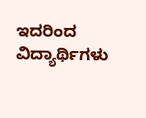ಇದರಿಂದ ವಿದ್ಯಾರ್ಥಿಗಳು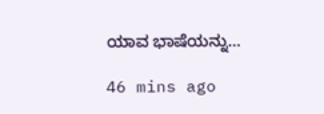ಯಾವ ಭಾಷೆಯನ್ನು…

46 mins ago